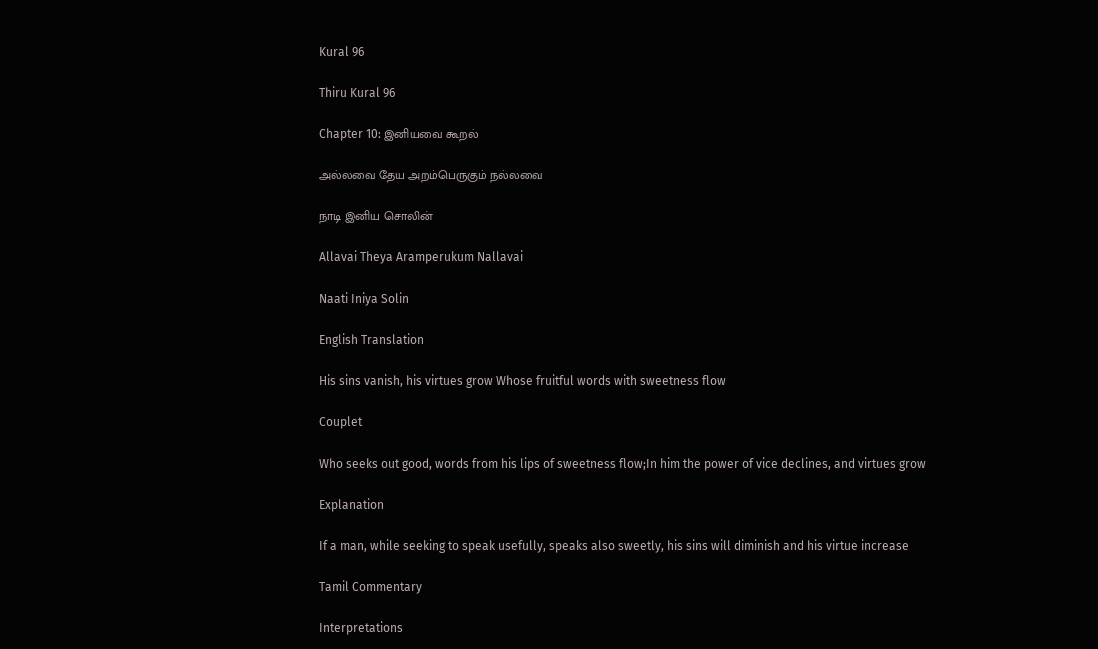Kural 96

Thiru Kural 96

Chapter 10: இனியவை கூறல்

அல்லவை தேய அறம்பெருகும் நல்லவை

நாடி இனிய சொலின்

Allavai Theya Aramperukum Nallavai

Naati Iniya Solin

English Translation

His sins vanish, his virtues grow Whose fruitful words with sweetness flow

Couplet

Who seeks out good, words from his lips of sweetness flow;In him the power of vice declines, and virtues grow

Explanation

If a man, while seeking to speak usefully, speaks also sweetly, his sins will diminish and his virtue increase

Tamil Commentary

Interpretations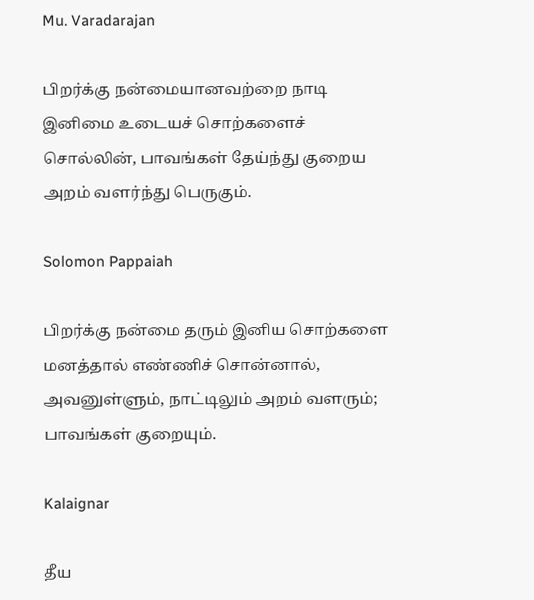Mu. Varadarajan

பிறர்க்கு நன்மையானவற்றை நாடி இனிமை உடையச் சொற்களைச் சொல்லின், பாவங்கள் தேய்ந்து குறைய அறம் வளர்ந்து பெருகும்.

Solomon Pappaiah

பிறர்க்கு நன்மை தரும் இனிய சொற்களை மனத்தால் எண்ணிச் சொன்னால், அவனுள்ளும், நாட்டிலும் அறம் வளரும்; பாவங்கள் குறையும்.

Kalaignar

தீய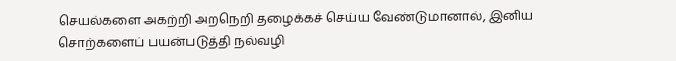செயல்களை அகற்றி அறநெறி தழைக்கச் செய்ய வேண்டுமானால், இனிய சொற்களைப் பயன்படுத்தி நல்வழி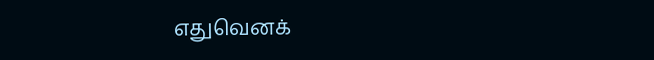எதுவெனக்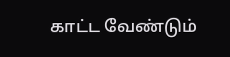காட்ட வேண்டும்